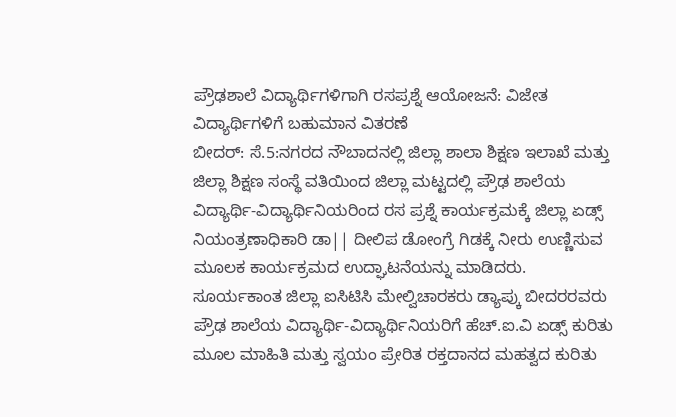ಪ್ರೌಢಶಾಲೆ ವಿದ್ಯಾರ್ಥಿಗಳಿಗಾಗಿ ರಸಪ್ರಶ್ನೆ ಆಯೋಜನೆ: ವಿಜೇತ ವಿದ್ಯಾರ್ಥಿಗಳಿಗೆ ಬಹುಮಾನ ವಿತರಣೆ
ಬೀದರ್: ಸೆ.5:ನಗರದ ನೌಬಾದನಲ್ಲಿ ಜಿಲ್ಲಾ ಶಾಲಾ ಶಿಕ್ಷಣ ಇಲಾಖೆ ಮತ್ತು ಜಿಲ್ಲಾ ಶಿಕ್ಷಣ ಸಂಸ್ಥೆ ವತಿಯಿಂದ ಜಿಲ್ಲಾ ಮಟ್ಟದಲ್ಲಿ ಪ್ರೌಢ ಶಾಲೆಯ ವಿದ್ಯಾರ್ಥಿ-ವಿದ್ಯಾರ್ಥಿನಿಯರಿಂದ ರಸ ಪ್ರಶ್ನೆ ಕಾರ್ಯಕ್ರಮಕ್ಕೆ ಜಿಲ್ಲಾ ಏಡ್ಸ್ ನಿಯಂತ್ರಣಾಧಿಕಾರಿ ಡಾ|| ದೀಲಿಪ ಡೋಂಗ್ರೆ ಗಿಡಕ್ಕೆ ನೀರು ಉಣ್ಣಿಸುವ ಮೂಲಕ ಕಾರ್ಯಕ್ರಮದ ಉದ್ಘಾಟನೆಯನ್ನು ಮಾಡಿದರು.
ಸೂರ್ಯಕಾಂತ ಜಿಲ್ಲಾ ಐಸಿಟಿಸಿ ಮೇಲ್ವಿಚಾರಕರು ಡ್ಯಾಪ್ಕು ಬೀದರರವರು ಪ್ರೌಢ ಶಾಲೆಯ ವಿದ್ಯಾರ್ಥಿ-ವಿದ್ಯಾರ್ಥಿನಿಯರಿಗೆ ಹೆಚ್.ಐ.ವಿ ಏಡ್ಸ್ ಕುರಿತು ಮೂಲ ಮಾಹಿತಿ ಮತ್ತು ಸ್ವಯಂ ಪ್ರೇರಿತ ರಕ್ತದಾನದ ಮಹತ್ವದ ಕುರಿತು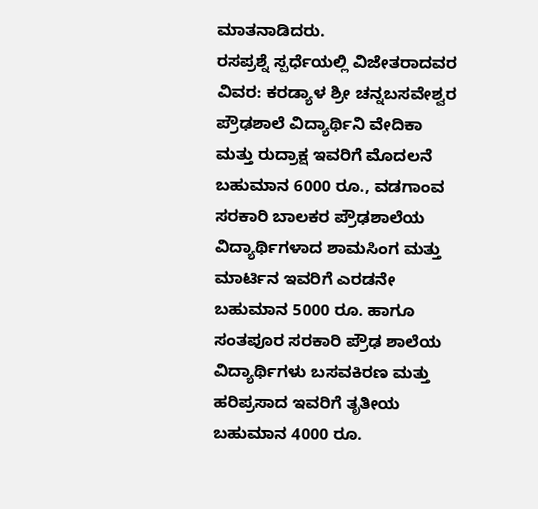ಮಾತನಾಡಿದರು.
ರಸಪ್ರಶ್ನೆ ಸ್ಪರ್ಧೆಯಲ್ಲಿ ವಿಜೇತರಾದವರ ವಿವರ: ಕರಡ್ಯಾಳ ಶ್ರೀ ಚನ್ನಬಸವೇಶ್ವರ ಪ್ರೌಢಶಾಲೆ ವಿದ್ಯಾರ್ಥಿನಿ ವೇದಿಕಾ ಮತ್ತು ರುದ್ರಾಕ್ಷ ಇವರಿಗೆ ಮೊದಲನೆ ಬಹುಮಾನ 6000 ರೂ., ವಡಗಾಂವ ಸರಕಾರಿ ಬಾಲಕರ ಪ್ರೌಢಶಾಲೆಯ ವಿದ್ಯಾರ್ಥಿಗಳಾದ ಶಾಮಸಿಂಗ ಮತ್ತು ಮಾರ್ಟಿನ ಇವರಿಗೆ ಎರಡನೇ ಬಹುಮಾನ 5000 ರೂ. ಹಾಗೂ ಸಂತಪೂರ ಸರಕಾರಿ ಪ್ರೌಢ ಶಾಲೆಯ ವಿದ್ಯಾರ್ಥಿಗಳು ಬಸವಕಿರಣ ಮತ್ತು ಹರಿಪ್ರಸಾದ ಇವರಿಗೆ ತೃತೀಯ ಬಹುಮಾನ 4000 ರೂ.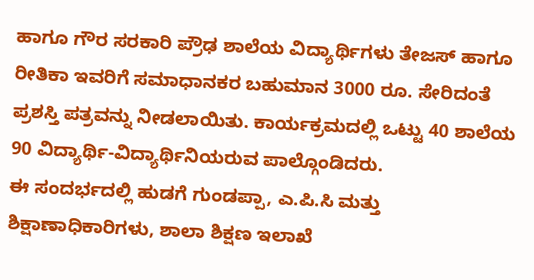ಹಾಗೂ ಗೌರ ಸರಕಾರಿ ಪ್ರೌಢ ಶಾಲೆಯ ವಿದ್ಯಾರ್ಥಿಗಳು ತೇಜಸ್ ಹಾಗೂ ರೀತಿಕಾ ಇವರಿಗೆ ಸಮಾಧಾನಕರ ಬಹುಮಾನ 3000 ರೂ. ಸೇರಿದಂತೆ ಪ್ರಶಸ್ತಿ ಪತ್ರವನ್ನು ನೀಡಲಾಯಿತು. ಕಾರ್ಯಕ್ರಮದಲ್ಲಿ ಒಟ್ಟು 40 ಶಾಲೆಯ 90 ವಿದ್ಯಾರ್ಥಿ-ವಿದ್ಯಾರ್ಥಿನಿಯರುವ ಪಾಲ್ಗೊಂಡಿದರು.
ಈ ಸಂದರ್ಭದಲ್ಲಿ ಹುಡಗೆ ಗುಂಡಪ್ಪಾ, ಎ.ಪಿ.ಸಿ ಮತ್ತು ಶಿಕ್ಷಾಣಾಧಿಕಾರಿಗಳು, ಶಾಲಾ ಶಿಕ್ಷಣ ಇಲಾಖೆ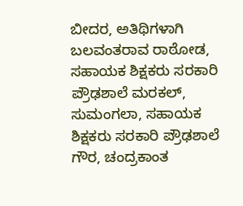ಬೀದರ, ಅತಿಥಿಗಳಾಗಿ ಬಲವಂತರಾವ ರಾಠೋಡ, ಸಹಾಯಕ ಶಿಕ್ಷಕರು ಸರಕಾರಿ ಪ್ರೌಢಶಾಲೆ ಮರಕಲ್, ಸುಮಂಗಲಾ, ಸಹಾಯಕ ಶಿಕ್ಷಕರು ಸರಕಾರಿ ಪ್ರೌಢಶಾಲೆ ಗೌರ, ಚಂದ್ರಕಾಂತ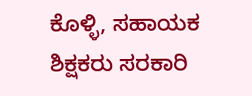ಕೊಳ್ಳಿ, ಸಹಾಯಕ ಶಿಕ್ಷಕರು ಸರಕಾರಿ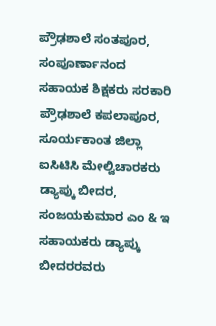ಪ್ರೌಢಶಾಲೆ ಸಂತಪೂರ, ಸಂಪೂರ್ಣಾನಂದ ಸಹಾಯಕ ಶಿಕ್ಷಕರು ಸರಕಾರಿ ಪ್ರೌಢಶಾಲೆ ಕಪಲಾಪೂರ, ಸೂರ್ಯಕಾಂತ ಜಿಲ್ಲಾ ಐಸಿಟಿಸಿ ಮೇಲ್ವಿಚಾರಕರು ಡ್ಯಾಪ್ಕು ಬೀದರ, ಸಂಜಯಕುಮಾರ ಎಂ & ಇ ಸಹಾಯಕರು ಡ್ಯಾಪ್ಕು ಬೀದರರವರು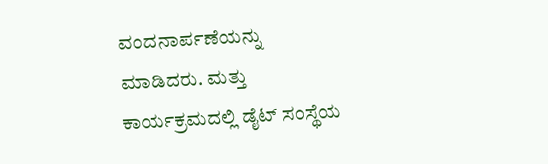ವಂದನಾರ್ಪಣೆಯನ್ನು ಮಾಡಿದರು. ಮತ್ತು ಕಾರ್ಯಕ್ರಮದಲ್ಲಿ ಡೈಟ್ ಸಂಸ್ಥೆಯ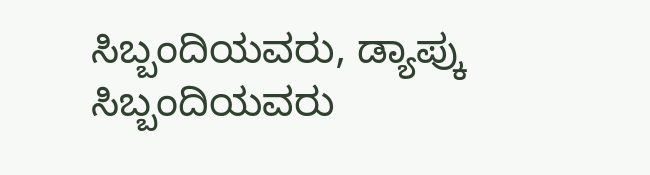ಸಿಬ್ಬಂದಿಯವರು, ಡ್ಯಾಪ್ಕು ಸಿಬ್ಬಂದಿಯವರು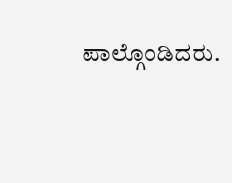ಪಾಲ್ಗೊಂಡಿದರು.